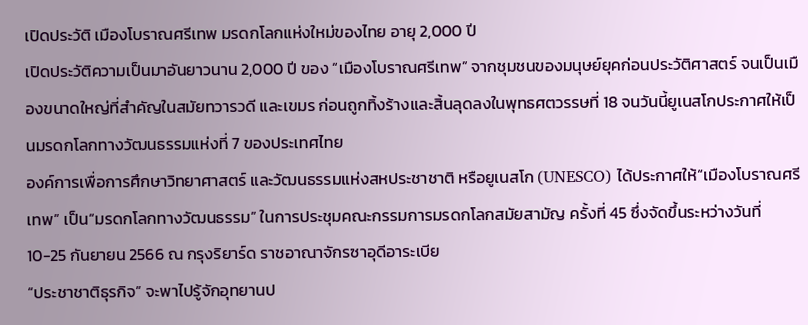เปิดประวัติ เมืองโบราณศรีเทพ มรดกโลกแห่งใหม่ของไทย อายุ 2,000 ปี
เปิดประวัติความเป็นมาอันยาวนาน 2,000 ปี ของ “เมืองโบราณศรีเทพ” จากชุมชนของมนุษย์ยุคก่อนประวัติศาสตร์ จนเป็นเมืองขนาดใหญ่ที่สำคัญในสมัยทวารวดี และเขมร ก่อนถูกทิ้งร้างและสิ้นลุดลงในพุทธศตวรรษที่ 18 จนวันนี้ยูเนสโกประกาศให้เป็นมรดกโลกทางวัฒนธรรมแห่งที่ 7 ของประเทศไทย
องค์การเพื่อการศึกษาวิทยาศาสตร์ และวัฒนธรรมแห่งสหประชาชาติ หรือยูเนสโก (UNESCO) ได้ประกาศให้“เมืองโบราณศรีเทพ” เป็น“มรดกโลกทางวัฒนธรรม” ในการประชุมคณะกรรมการมรดกโลกสมัยสามัญ ครั้งที่ 45 ซึ่งจัดขึ้นระหว่างวันที่ 10-25 กันยายน 2566 ณ กรุงริยาร์ด ราชอาณาจักรซาอุดีอาระเบีย
“ประชาชาติธุรกิจ” จะพาไปรู้จักอุทยานป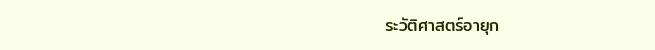ระวัติศาสตร์อายุก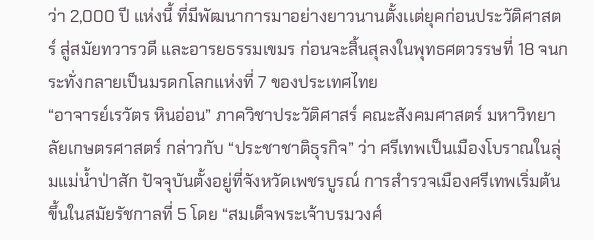ว่า 2,000 ปี แห่งนี้ ที่มีพัฒนาการมาอย่างยาวนานตั้งเเต่ยุคก่อนประวัติศาสตร์ สู่สมัยทวารวดี และอารยธรรมเขมร ก่อนจะสิ้นสุลงในพุทธศตวรรษที่ 18 จนกระทั่งกลายเป็นมรดกโลกแห่งที่ 7 ของประเทศไทย
“อาจารย์เรวัตร หินอ่อน” ภาควิชาประวัติศาสร์ คณะสังคมศาสตร์ มหาวิทยาลัยเกษตรศาสตร์ กล่าวกับ “ประชาชาติธุรกิจ” ว่า ศรีเทพเป็นเมืองโบราณในลุ่มแม่น้ำป่าสัก ปัจจุบันตั้งอยู่ที่จังหวัดเพชรบูรณ์ การสำรวจเมืองศรีเทพเริ่มต้นขึ้นในสมัยรัชกาลที่ 5 โดย “สมเด็จพระเจ้าบรมวงศ์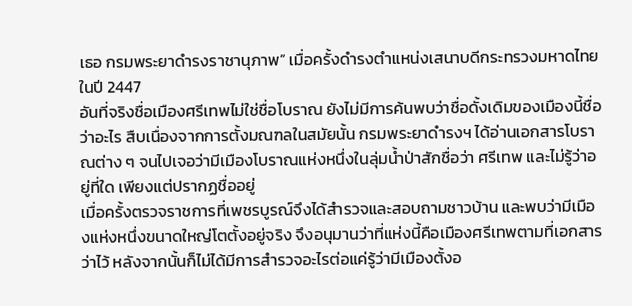เธอ กรมพระยาดำรงราชานุภาพ” เมื่อครั้งดำรงตำแหน่งเสนาบดีกระทรวงมหาดไทยในปี 2447
อันที่จริงชื่อเมืองศรีเทพไม่ใช่ชื่อโบราณ ยังไม่มีการค้นพบว่าชื่อดั้งเดิมของเมืองนี้ชื่อว่าอะไร สืบเนื่องจากการตั้งมณฑลในสมัยนั้น กรมพระยาดำรงฯ ได้อ่านเอกสารโบราณต่าง ๆ จนไปเจอว่ามีเมืองโบราณแห่งหนึ่งในลุ่มน้ำป่าสักชื่อว่า ศรีเทพ และไม่รู้ว่าอยู่ที่ใด เพียงแต่ปรากฏชื่ออยู่
เมื่อครั้งตรวจราชการที่เพชรบูรณ์จึงได้สำรวจและสอบถามชาวบ้าน และพบว่ามีเมืองแห่งหนึ่งขนาดใหญ่โตตั้งอยู่จริง จึงอนุมานว่าที่แห่งนี้คือเมืองศรีเทพตามที่เอกสารว่าไว้ หลังจากนั้นก็ไม่ได้มีการสำรวจอะไรต่อแค่รู้ว่ามีเมืองตั้งอ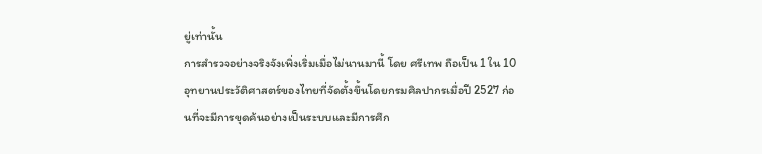ยู่เท่านั้น
การสำรวจอย่างจริงจังเพิ่งเริ่มเมื่อไม่นานมานี้ โดย ศรีเทพ ถือเป็น 1 ใน 10 อุทยานประวัติศาสตร์ของไทยที่จัดตั้งขึ้นโดยกรมศิลปากรเมื่อปี 2527 ก่อนที่จะมีการขุดค้นอย่างเป็นระบบและมีการศึก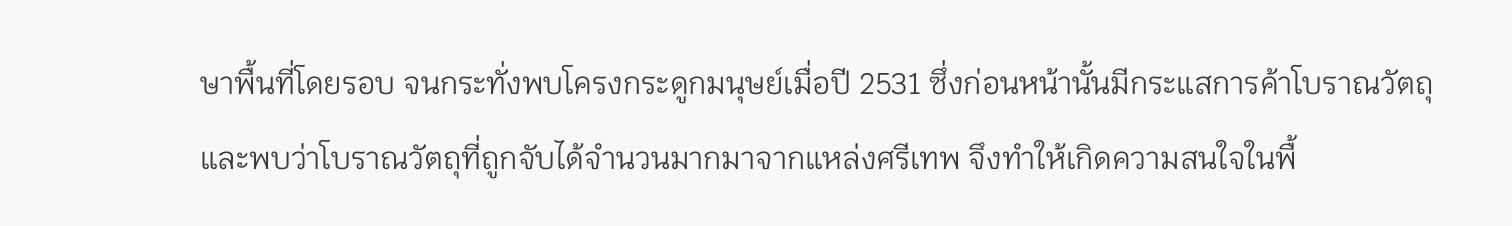ษาพื้นที่โดยรอบ จนกระทั่งพบโครงกระดูกมนุษย์เมื่อปี 2531 ซึ่งก่อนหน้านั้นมีกระแสการค้าโบราณวัตถุและพบว่าโบราณวัตถุที่ถูกจับได้จำนวนมากมาจากแหล่งศรีเทพ จึงทำให้เกิดความสนใจในพื้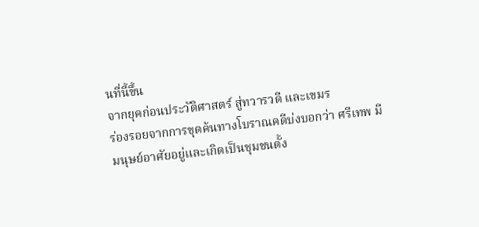นที่นี้ขึ้น
จากยุคก่อนประวัติศาสตร์ สู่ทวารวดี และเขมร
ร่องรอยจากการขุดค้นทางโบราณคดีบ่งบอกว่า ศรีเทพ มีมนุษย์อาศัยอยู่และเกิดเป็นชุมชนตั้ง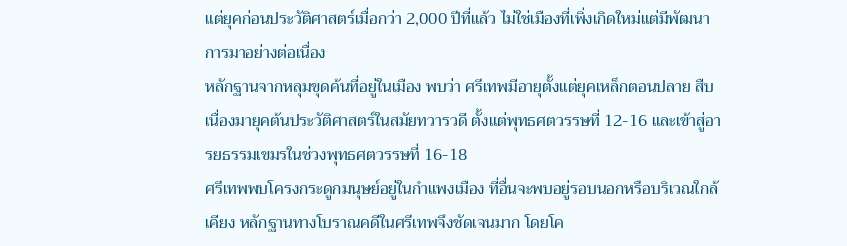แต่ยุคก่อนประวัติศาสตร์เมื่อกว่า 2,000 ปีที่แล้ว ไม่ใช่เมืองที่เพิ่งเกิดใหม่แต่มีพัฒนาการมาอย่างต่อเนื่อง
หลักฐานจากหลุมขุดค้นที่อยู่ในเมือง พบว่า ศรีเทพมีอายุตั้งแต่ยุคเหล็กตอนปลาย สืบเนื่องมายุคต้นประวัติศาสตร์ในสมัยทวารวดี ตั้งแต่พุทธศตวรรษที่ 12-16 และเข้าสู่อารยธรรมเขมรในช่วงพุทธศตวรรษที่ 16-18
ศรีเทพพบโครงกระดูกมนุษย์อยู่ในกำแพงเมือง ที่อื่นจะพบอยู่รอบนอกหรือบริเวณใกล้เคียง หลักฐานทางโบราณคดีในศรีเทพจึงชัดเจนมาก โดยโค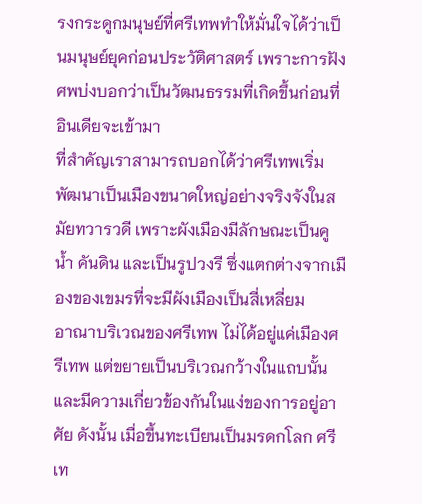รงกระดูกมนุษย์ที่ศรีเทพทำให้มั่นใจได้ว่าเป็นมนุษย์ยุคก่อนประวัติศาสตร์ เพราะการฝังศพบ่งบอกว่าเป็นวัฒนธรรมที่เกิดขึ้นก่อนที่อินเดียจะเข้ามา
ที่สำคัญเราสามารถบอกได้ว่าศรีเทพเริ่มพัฒนาเป็นเมืองขนาดใหญ่อย่างจริงจังในสมัยทวารวดี เพราะผังเมืองมีลักษณะเป็นคูน้ำ คันดิน และเป็นรูปวงรี ซึ่งแตกต่างจากเมืองของเขมรที่จะมีผังเมืองเป็นสี่เหลี่ยม
อาณาบริเวณของศรีเทพ ไม่ได้อยู่แค่เมืองศรีเทพ แต่ขยายเป็นบริเวณกว้างในแถบนั้นและมีความเกี่ยวข้องกันในแง่ของการอยู่อาศัย ดังนั้น เมื่อขึ้นทะเบียนเป็นมรดกโลก ศรีเท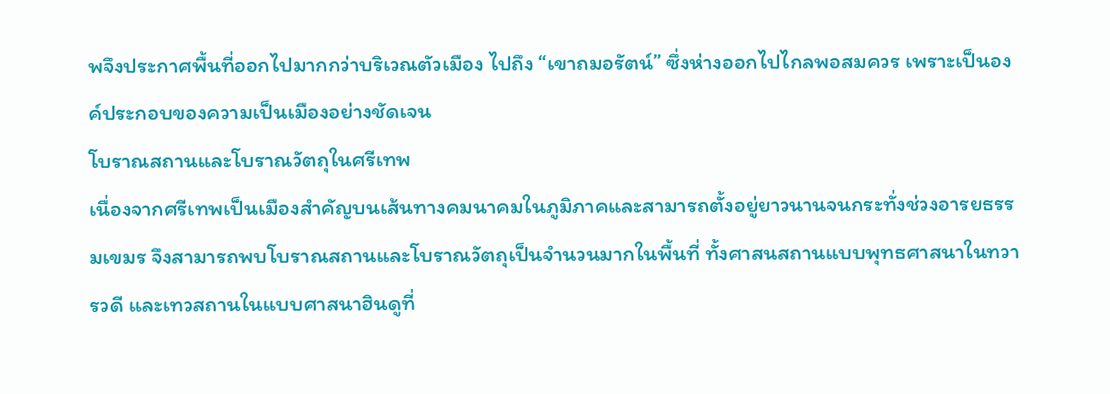พจึงประกาศพื้นที่ออกไปมากกว่าบริเวณตัวเมือง ไปถึง “เขาถมอรัตน์” ซึ่งห่างออกไปไกลพอสมควร เพราะเป็นองค์ประกอบของความเป็นเมืองอย่างชัดเจน
โบราณสถานและโบราณวัตถุในศรีเทพ
เนื่องจากศรีเทพเป็นเมืองสำคัญบนเส้นทางคมนาคมในภูมิภาคและสามารถตั้งอยู่ยาวนานจนกระทั่งช่วงอารยธรรมเขมร จึงสามารถพบโบราณสถานและโบราณวัตถุเป็นจำนวนมากในพื้นที่ ทั้งศาสนสถานแบบพุทธศาสนาในทวารวดี และเทวสถานในแบบศาสนาฮินดูที่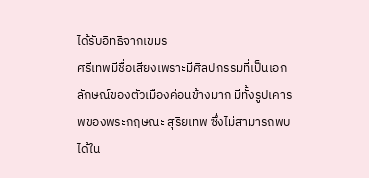ได้รับอิทธิจากเขมร
ศรีเทพมีชื่อเสียงเพราะมีศิลปกรรมที่เป็นเอกลักษณ์ของตัวเมืองค่อนข้างมาก มีทั้งรูปเคารพของพระกฤษณะ สุริยเทพ ซึ่งไม่สามารถพบได้ใน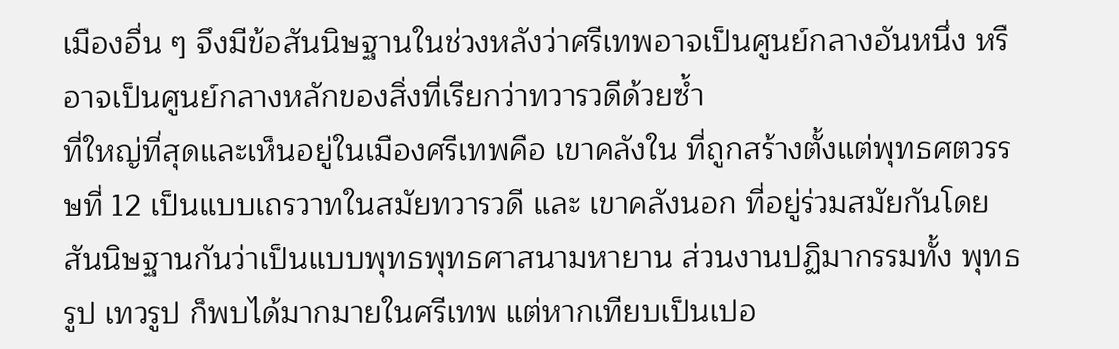เมืองอื่น ๆ จึงมีข้อสันนิษฐานในช่วงหลังว่าศรีเทพอาจเป็นศูนย์กลางอันหนึ่ง หรือาจเป็นศูนย์กลางหลักของสิ่งที่เรียกว่าทวารวดีด้วยซ้ำ
ที่ใหญ่ที่สุดและเห็นอยู่ในเมืองศรีเทพคือ เขาคลังใน ที่ถูกสร้างตั้งแต่พุทธศตวรรษที่ 12 เป็นแบบเถรวาทในสมัยทวารวดี และ เขาคลังนอก ที่อยู่ร่วมสมัยกันโดยสันนิษฐานกันว่าเป็นแบบพุทธพุทธศาสนามหายาน ส่วนงานปฏิมากรรมทั้ง พุทธรูป เทวรูป ก็พบได้มากมายในศรีเทพ แต่หากเทียบเป็นเปอ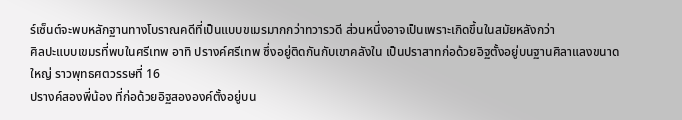ร์เซ็นต์จะพบหลักฐานทางโบราณคดีที่เป็นแบบขเมรมากกว่าทวารวดี ส่วนหนึ่งอาจเป็นเพราะเกิดขึ้นในสมัยหลังกว่า
ศิลปะแบบเขมรที่พบในศรีเทพ อาทิ ปรางค์ศรีเทพ ซึ่งอยู่ติดกันกับเขาคลังใน เป็นปราสาทก่อด้วยอิฐตั้งอยู่บนฐานศิลาแลงขนาดใหญ่ ราวพุทธศตวรรษที่ 16
ปรางค์สองพี่น้อง ที่ก่อด้วยอิฐสององค์ตั้งอยู่บน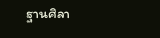ฐานศิลา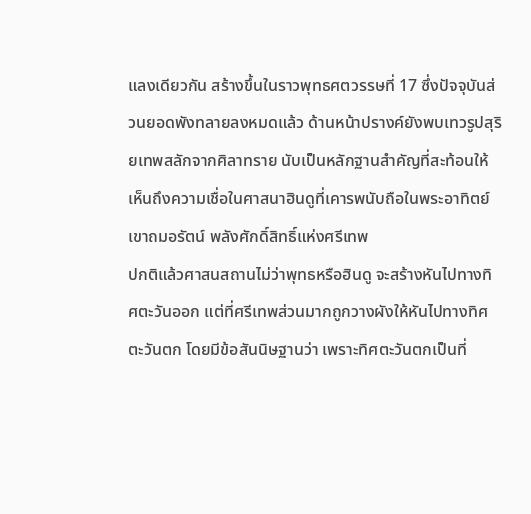แลงเดียวกัน สร้างขึ้นในราวพุทธศตวรรษที่ 17 ซึ่งปัจจุบันส่วนยอดพังทลายลงหมดแล้ว ด้านหน้าปรางค์ยังพบเทวรูปสุริยเทพสลักจากศิลาทราย นับเป็นหลักฐานสำคัญที่สะท้อนให้เห็นถึงความเชื่อในศาสนาฮินดูที่เคารพนับถือในพระอาทิตย์
เขาถมอรัตน์ พลังศักดิ์สิทธิ์แห่งศรีเทพ
ปกติแล้วศาสนสถานไม่ว่าพุทธหรือฮินดู จะสร้างหันไปทางทิศตะวันออก แต่ที่ศรีเทพส่วนมากถูกวางผังให้หันไปทางทิศตะวันตก โดยมีข้อสันนิษฐานว่า เพราะทิศตะวันตกเป็นที่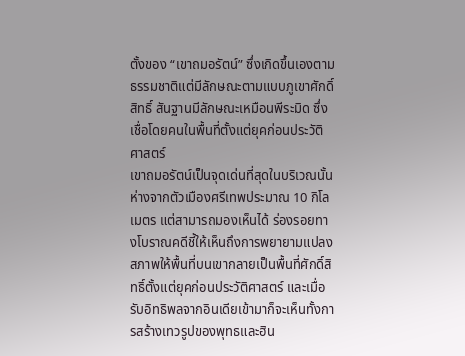ตั้งของ “เขาถมอรัตน์” ซึ่งเกิดขึ้นเองตามธรรมชาติแต่มีลักษณะตามแบบภูเขาศักดิ์สิทธิ์ สันฐานมีลักษณะเหมือนพีระมิด ซึ่งเชื่อโดยคนในพื้นที่ตั้งแต่ยุคก่อนประวัติศาสตร์
เขาถมอรัตน์เป็นจุดเด่นที่สุดในบริเวณนั้น ห่างจากตัวเมืองศรีเทพประมาณ 10 กิโลเมตร แต่สามารถมองเห็นได้ ร่องรอยทางโบราณคดีชี้ให้เห็นถึงการพยายามแปลงสภาพให้พื้นที่บนเขากลายเป็นพื้นที่ศักดิ์สิทธิ์ตั้งแต่ยุคก่อนประวัติศาสตร์ และเมื่อรับอิทธิพลจากอินเดียเข้ามาก็จะเห็นทั้งการสร้างเทวรูปของพุทธและฮิน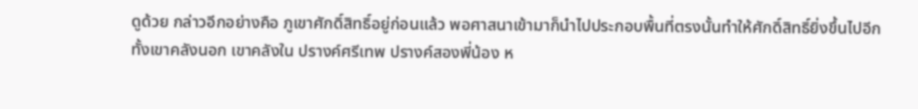ดูด้วย กล่าวอีกอย่างคือ ภูเขาศักดิ์สิทธิ์อยู่ก่อนแล้ว พอศาสนาเข้ามาก็นำไปประกอบพื้นที่ตรงนั้นทำให้ศักดิ์สิทธิ์ยิ่งขึ้นไปอีก
ทั้งเขาคลังนอก เขาคลังใน ปรางค์ศรีเทพ ปรางค์สองพี่น้อง ห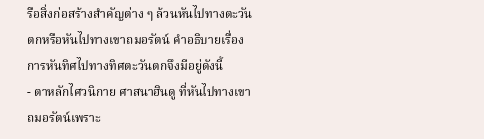รือสิ่งก่อสร้างสำคัญต่าง ๆ ล้วนหันไปทางตะวันตกหรือหันไปทางเขาถมอรัตน์ คำอธิบายเรื่องการหันทิศไปทางทิศตะวันตกจึงมีอยู่ดังนี้
- ตาหลักไศวนิกาย ศาสนาฮินดู ที่หันไปทางเขาถมอรัตน์เพราะ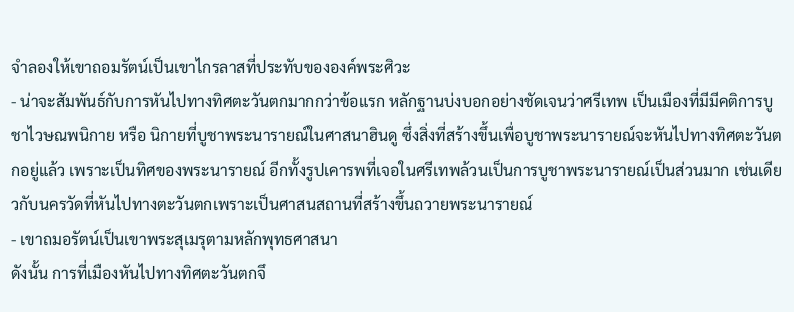จำลองให้เขาถอมรัตน์เป็นเขาไกรลาสที่ประทับขององค์พระศิวะ
- น่าจะสัมพันธ์กับการหันไปทางทิศตะวันตกมากกว่าข้อแรก หลักฐานบ่งบอกอย่างชัดเจนว่าศรีเทพ เป็นเมืองที่มีมีคติการบูชาไวษณพนิกาย หรือ นิกายที่บูชาพระนารายณ์ในศาสนาฮินดู ซึ่งสิ่งที่สร้างขึ้นเพื่อบูชาพระนารายณ์จะหันไปทางทิศตะวันตกอยู่แล้ว เพราะเป็นทิศของพระนารายณ์ อีกทั้งรูปเคารพที่เจอในศรีเทพล้วนเป็นการบูชาพระนารายณ์เป็นส่วนมาก เช่นเดียวกับนครวัดที่หันไปทางตะวันตกเพราะเป็นศาสนสถานที่สร้างขึ้นถวายพระนารายณ์
- เขาถมอรัตน์เป็นเขาพระสุเมรุตามหลักพุทธศาสนา
ดังนั้น การที่เมืองหันไปทางทิศตะวันตกจึ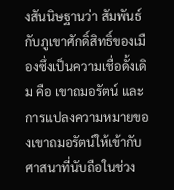งสันนิษฐานว่า สัมพันธ์กับภูเขาศักดิ์สิทธิ์ของเมืองซึ่งเป็นความเชื่อดั้งเดิม คือ เขาถมอรัตน์ และการแปลงความหมายของเขาถมอรัตน์ให้เข้ากับศาสนาที่นับถือในช่วง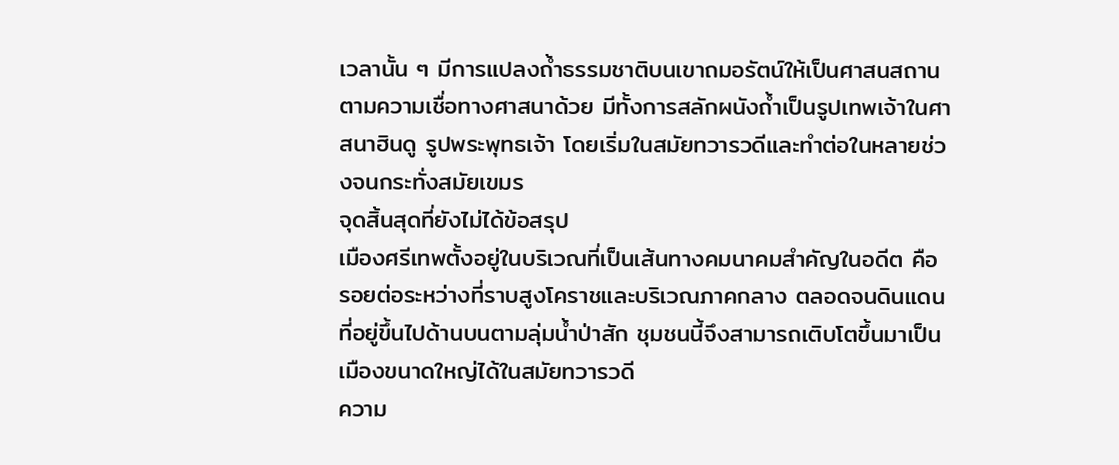เวลานั้น ๆ มีการแปลงถ้ำธรรมชาติบนเขาถมอรัตน์ให้เป็นศาสนสถานตามความเชื่อทางศาสนาด้วย มีทั้งการสลักผนังถ้ำเป็นรูปเทพเจ้าในศาสนาฮินดู รูปพระพุทธเจ้า โดยเริ่มในสมัยทวารวดีและทำต่อในหลายช่วงจนกระทั่งสมัยเขมร
จุดสิ้นสุดที่ยังไม่ได้ข้อสรุป
เมืองศรีเทพตั้งอยู่ในบริเวณที่เป็นเส้นทางคมนาคมสำคัญในอดีต คือ รอยต่อระหว่างที่ราบสูงโคราชและบริเวณภาคกลาง ตลอดจนดินแดนที่อยู่ขึ้นไปด้านบนตามลุ่มน้ำป่าสัก ชุมชนนี้จึงสามารถเติบโตขึ้นมาเป็นเมืองขนาดใหญ่ได้ในสมัยทวารวดี
ความ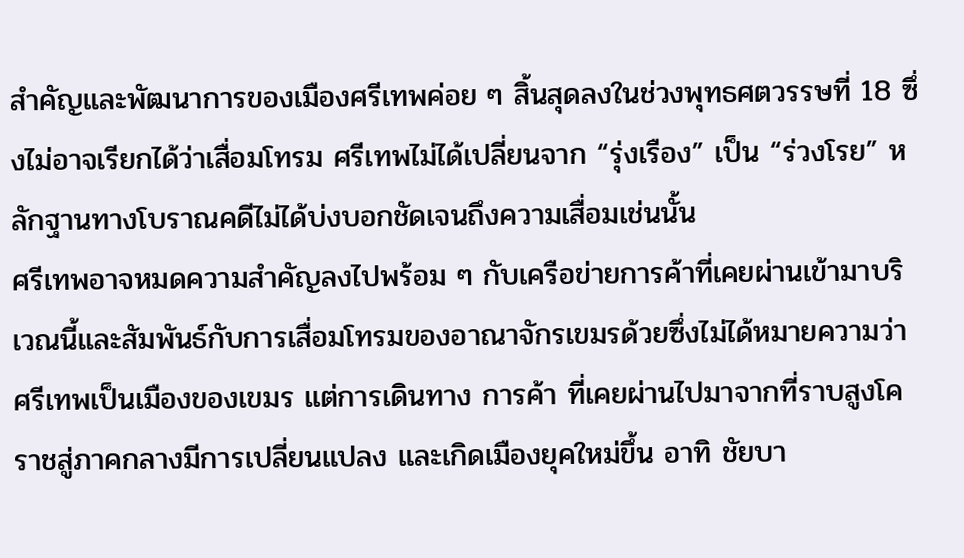สำคัญและพัฒนาการของเมืองศรีเทพค่อย ๆ สิ้นสุดลงในช่วงพุทธศตวรรษที่ 18 ซึ่งไม่อาจเรียกได้ว่าเสื่อมโทรม ศรีเทพไม่ได้เปลี่ยนจาก “รุ่งเรือง” เป็น “ร่วงโรย” หลักฐานทางโบราณคดีไม่ได้บ่งบอกชัดเจนถึงความเสื่อมเช่นนั้น
ศรีเทพอาจหมดความสำคัญลงไปพร้อม ๆ กับเครือข่ายการค้าที่เคยผ่านเข้ามาบริเวณนี้และสัมพันธ์กับการเสื่อมโทรมของอาณาจักรเขมรด้วยซึ่งไม่ได้หมายความว่าศรีเทพเป็นเมืองของเขมร แต่การเดินทาง การค้า ที่เคยผ่านไปมาจากที่ราบสูงโคราชสู่ภาคกลางมีการเปลี่ยนแปลง และเกิดเมืองยุคใหม่ขึ้น อาทิ ชัยบา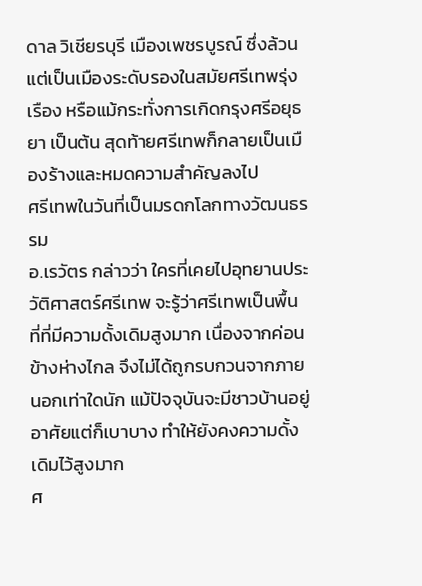ดาล วิเชียรบุรี เมืองเพชรบูรณ์ ซึ่งล้วนแต่เป็นเมืองระดับรองในสมัยศรีเทพรุ่งเรือง หรือแม้กระทั่งการเกิดกรุงศรีอยุธยา เป็นต้น สุดท้ายศรีเทพก็กลายเป็นเมืองร้างและหมดความสำคัญลงไป
ศรีเทพในวันที่เป็นมรดกโลกทางวัฒนธรรม
อ.เรวัตร กล่าวว่า ใครที่เคยไปอุทยานประวัติศาสตร์ศรีเทพ จะรู้ว่าศรีเทพเป็นพื้นที่ที่มีความดั้งเดิมสูงมาก เนื่องจากค่อนข้างห่างไกล จึงไม่ได้ถูกรบกวนจากภายนอกเท่าใดนัก แม้ปัจจุบันจะมีชาวบ้านอยู่อาศัยแต่ก็เบาบาง ทำให้ยังคงความดั้งเดิมไว้สูงมาก
ศ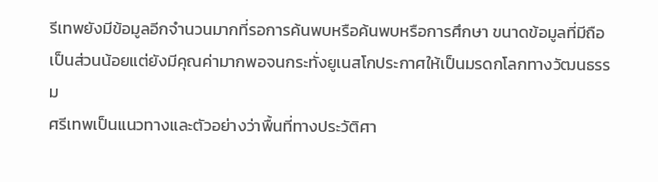รีเทพยังมีข้อมูลอีกจำนวนมากที่รอการค้นพบหรือค้นพบหรือการศึกษา ขนาดข้อมูลที่มีถือเป็นส่วนน้อยแต่ยังมีคุณค่ามากพอจนกระทั่งยูเนสโกประกาศให้เป็นมรดกโลกทางวัฒนธรรม
ศรีเทพเป็นแนวทางและตัวอย่างว่าพื้นที่ทางประวัติศา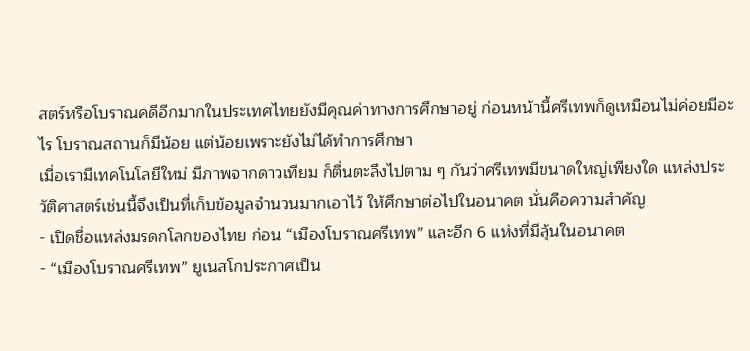สตร์หรือโบราณคดีอีกมากในประเทศไทยยังมีคุณค่าทางการศึกษาอยู่ ก่อนหน้านี้ศรีเทพก็ดูเหมือนไม่ค่อยมีอะไร โบราณสถานก็มีน้อย แต่น้อยเพราะยังไม่ได้ทำการศึกษา
เมื่อเรามีเทคโนโลยีใหม่ มีภาพจากดาวเทียม ก็ตื่นตะลึงไปตาม ๆ กันว่าศรีเทพมีขนาดใหญ่เพียงใด แหล่งประวัติศาสตร์เช่นนี้จึงเป็นที่เก็บข้อมูลจำนวนมากเอาไว้ ให้ศึกษาต่อไปในอนาคต นั่นคือความสำคัญ
- เปิดชื่อแหล่งมรดกโลกของไทย ก่อน “เมืองโบราณศรีเทพ” และอีก 6 แห่งที่มีลุ้นในอนาคต
- “เมืองโบราณศรีเทพ” ยูเนสโกประกาศเป็น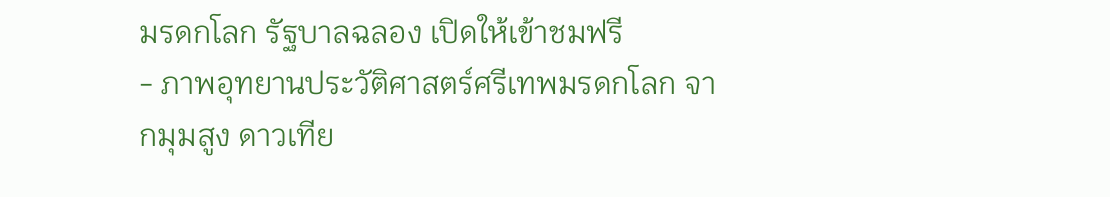มรดกโลก รัฐบาลฉลอง เปิดให้เข้าชมฟรี
- ภาพอุทยานประวัติศาสตร์ศรีเทพมรดกโลก จากมุมสูง ดาวเทีย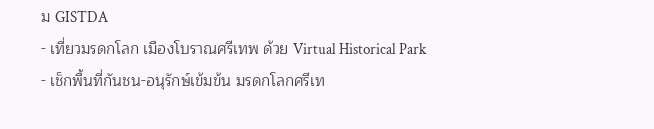ม GISTDA
- เที่ยวมรดกโลก เมืองโบราณศรีเทพ ด้วย Virtual Historical Park
- เช็กพื้นที่กันชน-อนุรักษ์เข้มข้น มรดกโลกศรีเท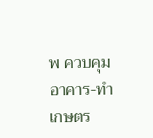พ ควบคุมอาคาร-ทำเกษตร